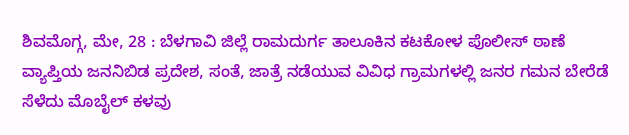ಶಿವಮೊಗ್ಗ, ಮೇ, 28 : ಬೆಳಗಾವಿ ಜಿಲ್ಲೆ ರಾಮದುರ್ಗ ತಾಲೂಕಿನ ಕಟಕೋಳ ಪೊಲೀಸ್ ಠಾಣೆ ವ್ಯಾಪ್ತಿಯ ಜನನಿಬಿಡ ಪ್ರದೇಶ, ಸಂತೆ, ಜಾತ್ರೆ ನಡೆಯುವ ವಿವಿಧ ಗ್ರಾಮಗಳಲ್ಲಿ ಜನರ ಗಮನ ಬೇರೆಡೆ ಸೆಳೆದು ಮೊಬೈಲ್ ಕಳವು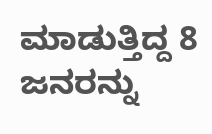ಮಾಡುತ್ತಿದ್ದ 8 ಜನರನ್ನು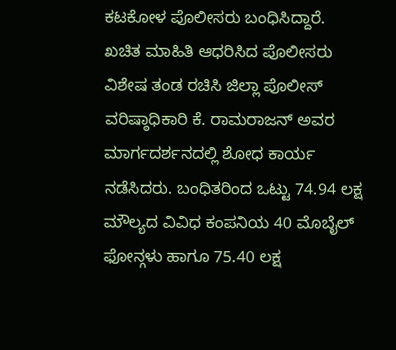ಕಟಕೋಳ ಪೊಲೀಸರು ಬಂಧಿಸಿದ್ದಾರೆ.
ಖಚಿತ ಮಾಹಿತಿ ಆಧರಿಸಿದ ಪೊಲೀಸರು ವಿಶೇಷ ತಂಡ ರಚಿಸಿ ಜಿಲ್ಲಾ ಪೊಲೀಸ್ ವರಿಷ್ಠಾಧಿಕಾರಿ ಕೆ. ರಾಮರಾಜನ್ ಅವರ ಮಾರ್ಗದರ್ಶನದಲ್ಲಿ ಶೋಧ ಕಾರ್ಯ ನಡೆಸಿದರು. ಬಂಧಿತರಿಂದ ಒಟ್ಟು 74.94 ಲಕ್ಷ ಮೌಲ್ಯದ ವಿವಿಧ ಕಂಪನಿಯ 40 ಮೊಬೈಲ್ ಫೋನ್ಗಳು ಹಾಗೂ 75.40 ಲಕ್ಷ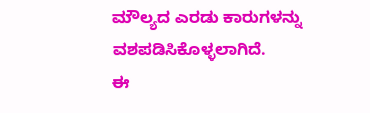ಮೌಲ್ಯದ ಎರಡು ಕಾರುಗಳನ್ನು ವಶಪಡಿಸಿಕೊಳ್ಳಲಾಗಿದೆ.
ಈ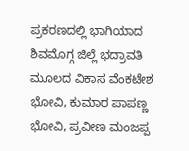ಪ್ರಕರಣದಲ್ಲಿ ಭಾಗಿಯಾದ ಶಿವಮೊಗ್ಗ ಜಿಲ್ಲೆ ಭದ್ರಾವತಿ ಮೂಲದ ವಿಕಾಸ ವೆಂಕಟೇಶ ಭೋವಿ, ಕುಮಾರ ಪಾಪಣ್ಣ ಭೋವಿ, ಪ್ರವೀಣ ಮಂಜಪ್ಪ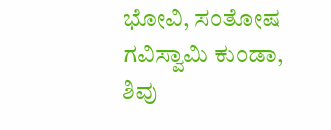ಭೋವಿ, ಸಂತೋಷ ಗವಿಸ್ವಾಮಿ ಕುಂಡಾ, ಶಿವು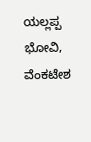ಯಲ್ಲಪ್ಪ ಭೋವಿ, ವೆಂಕಟೇಶ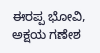ಈರಪ್ಪ ಭೋವಿ, ಅಕ್ಷಯ ಗಣೇಶ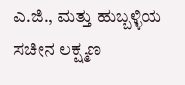ಎ.ಜಿ., ಮತ್ತು ಹುಬ್ಬಳ್ಳಿಯ ಸಚೀನ ಲಕ್ಷ್ಮಣ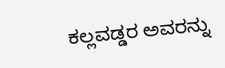ಕಲ್ಲವಡ್ಡರ ಅವರನ್ನು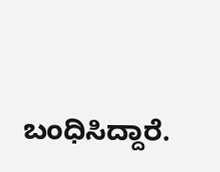ಬಂಧಿಸಿದ್ದಾರೆ.